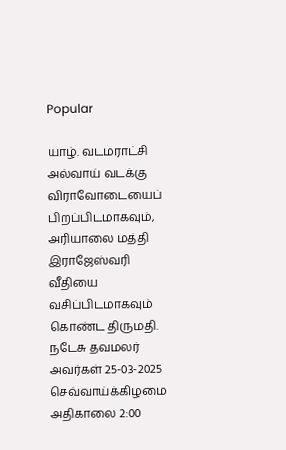Popular

யாழ். வடமராட்சி அல்வாய் வடக்கு விராவோடையைப் பிறப்பிடமாகவும், அரியாலை மத்தி இராஜேஸ்வரி வீதியை வசிப்பிடமாகவும் கொண்ட திருமதி. நடேசு தவமலர் அவர்கள் 25-03-2025 செவ்வாய்க்கிழமை அதிகாலை 2:00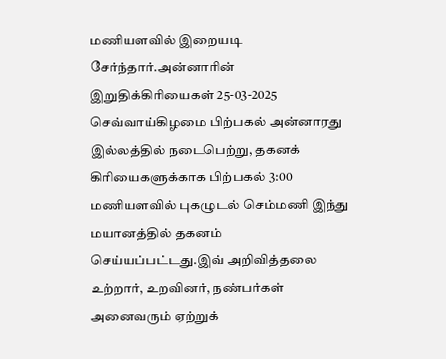மணியளவில் இறையடி சேர்ந்தார்.அன்னாரின் இறுதிக்கிரியைகள் 25-03-2025 செவ்வாய்கிழமை பிற்பகல் அன்னாரது இல்லத்தில் நடைபெற்று, தகனக் கிரியைகளுக்காக பிற்பகல் 3:00 மணியளவில் புகழுடல் செம்மணி இந்து மயானத்தில் தகனம் செய்யப்பட்டது.இவ் அறிவித்தலை உற்றார், உறவினர், நண்பர்கள் அனைவரும் ஏற்றுக்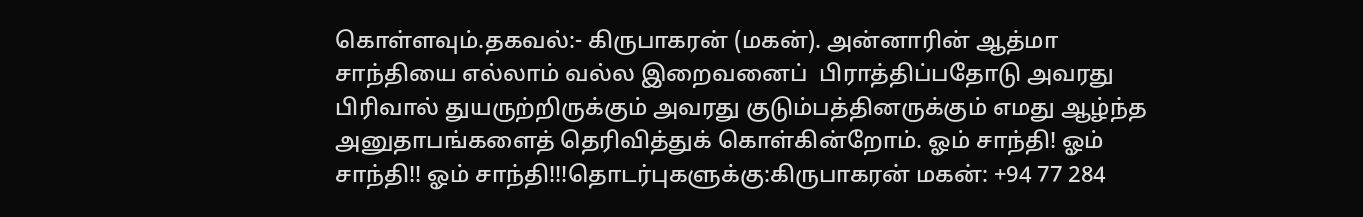கொள்ளவும்.தகவல்:- கிருபாகரன் (மகன்). அன்னாரின் ஆத்மா சாந்தியை எல்லாம் வல்ல இறைவனைப்  பிராத்திப்பதோடு அவரது பிரிவால் துயருற்றிருக்கும் அவரது குடும்பத்தினருக்கும் எமது ஆழ்ந்த அனுதாபங்களைத் தெரிவித்துக் கொள்கின்றோம். ஓம் சாந்தி! ஓம் சாந்தி!! ஓம் சாந்தி!!!தொடர்புகளுக்கு:கிருபாகரன் மகன்: +94 77 284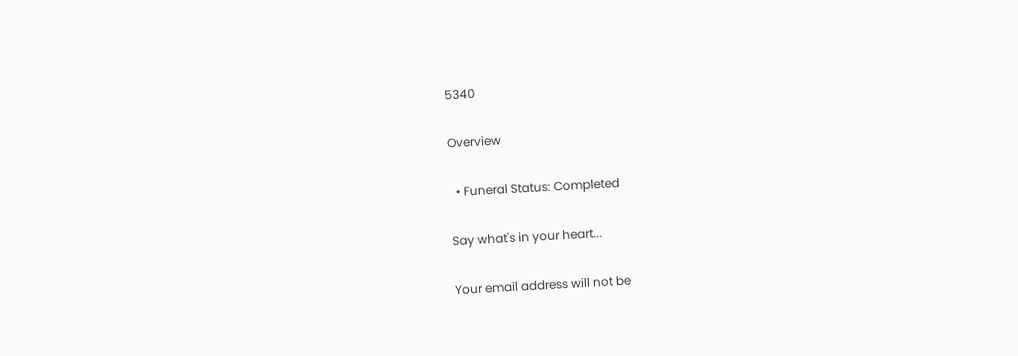5340

Overview

  • Funeral Status: Completed

Say what's in your heart...

Your email address will not be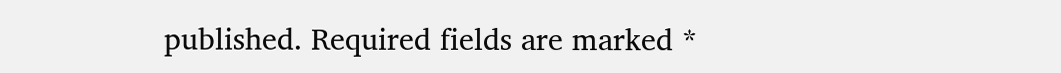published. Required fields are marked *